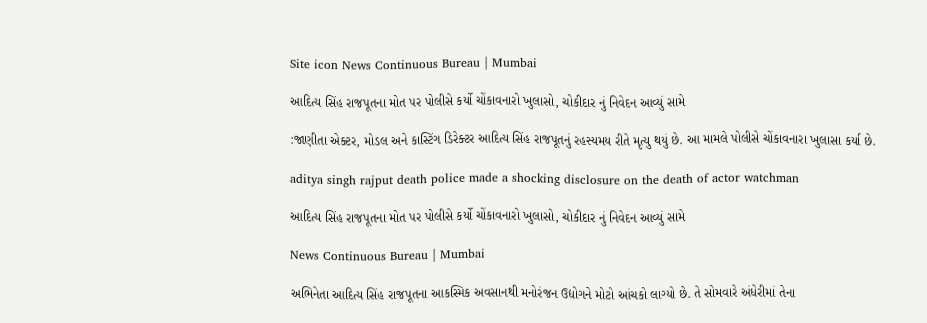Site icon News Continuous Bureau | Mumbai

આદિત્ય સિંહ રાજપૂતના મોત પર પોલીસે કર્યો ચોંકાવનારો ખુલાસો, ચોકીદાર નું નિવેદન આવ્યું સામે

:જાણીતા એક્ટર, મોડલ અને કાસ્ટિંગ ડિરેક્ટર આદિત્ય સિંહ રાજપૂતનું રહસ્યમય રીતે મૃત્યુ થયું છે. આ મામલે પોલીસે ચોંકાવનારા ખુલાસા કર્યા છે.

aditya singh rajput death police made a shocking disclosure on the death of actor watchman

આદિત્ય સિંહ રાજપૂતના મોત પર પોલીસે કર્યો ચોંકાવનારો ખુલાસો, ચોકીદાર નું નિવેદન આવ્યું સામે

News Continuous Bureau | Mumbai

અભિનેતા આદિત્ય સિંહ રાજપૂતના આકસ્મિક અવસાનથી મનોરંજન ઉદ્યોગને મોટો આંચકો લાગ્યો છે. તે સોમવારે અંધેરીમાં તેના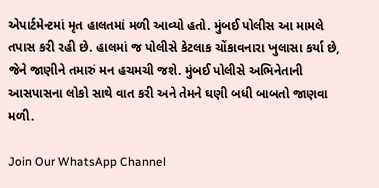એપાર્ટમેન્ટમાં મૃત હાલતમાં મળી આવ્યો હતો. મુંબઈ પોલીસ આ મામલે તપાસ કરી રહી છે. હાલમાં જ પોલીસે કેટલાક ચોંકાવનારા ખુલાસા કર્યા છે, જેને જાણીને તમારું મન હચમચી જશે. મુંબઈ પોલીસે અભિનેતાની આસપાસના લોકો સાથે વાત કરી અને તેમને ઘણી બધી બાબતો જાણવા મળી.

Join Our WhatsApp Channel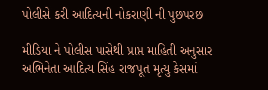પોલીસે કરી આદિત્યની નોકરાણી ની પુછપરછ

મીડિયા ને પોલીસ પાસેથી પ્રાપ્ત માહિતી અનુસાર અભિનેતા આદિત્ય સિંહ રાજપૂત મૃત્યુ કેસમાં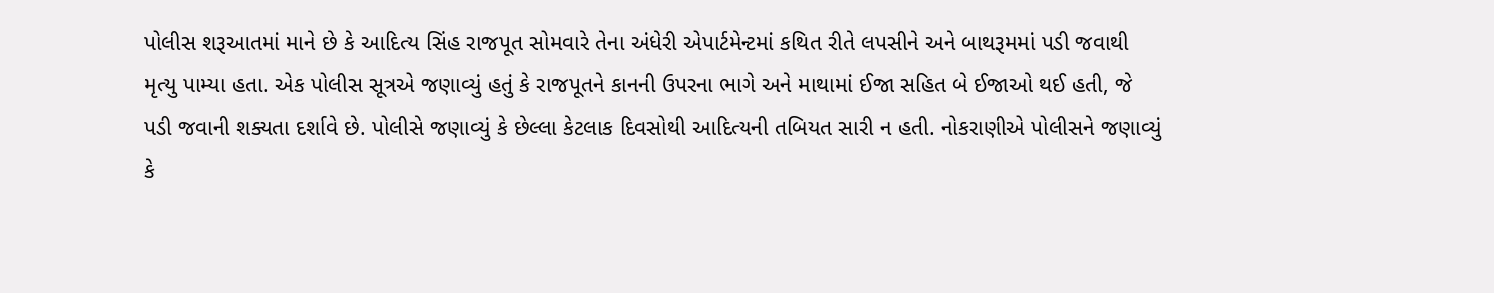પોલીસ શરૂઆતમાં માને છે કે આદિત્ય સિંહ રાજપૂત સોમવારે તેના અંધેરી એપાર્ટમેન્ટમાં કથિત રીતે લપસીને અને બાથરૂમમાં પડી જવાથી મૃત્યુ પામ્યા હતા. એક પોલીસ સૂત્રએ જણાવ્યું હતું કે રાજપૂતને કાનની ઉપરના ભાગે અને માથામાં ઈજા સહિત બે ઈજાઓ થઈ હતી, જે પડી જવાની શક્યતા દર્શાવે છે. પોલીસે જણાવ્યું કે છેલ્લા કેટલાક દિવસોથી આદિત્યની તબિયત સારી ન હતી. નોકરાણીએ પોલીસને જણાવ્યું કે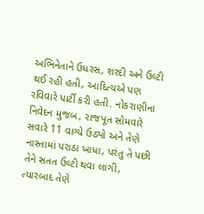અભિનેતાને ઉધરસ, શરદી અને ઉલ્ટી થઈ રહી હતી, આદિત્યએ પણ રવિવારે પાર્ટી કરી હતી. નોકરાણીના નિવેદન મુજબ, રાજપૂત સોમવારે સવારે 11 વાગ્યે ઉઠ્યો અને તેણે નાસ્તામાં પરાઠા ખાધા, પરંતુ તે પછી તેને સતત ઉલ્ટી થવા લાગી, ત્યારબાદ તેણે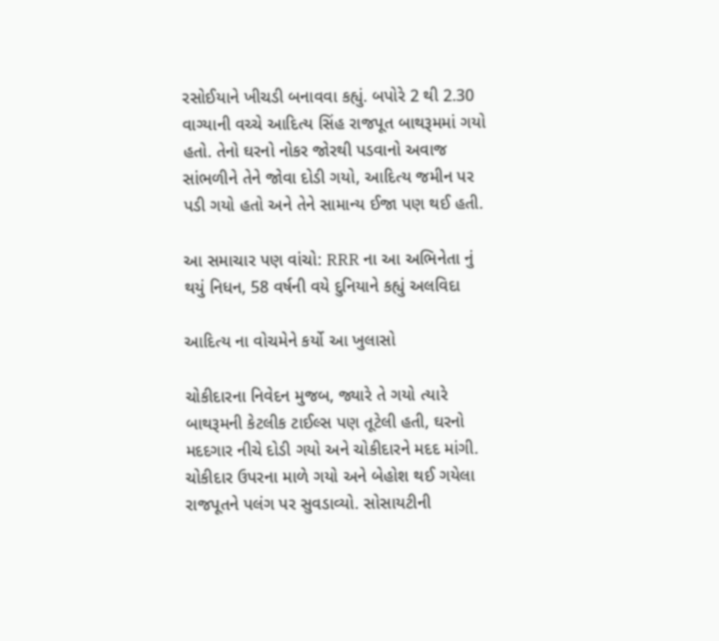રસોઈયાને ખીચડી બનાવવા કહ્યું. બપોરે 2 થી 2.30 વાગ્યાની વચ્ચે આદિત્ય સિંહ રાજપૂત બાથરૂમમાં ગયો હતો. તેનો ઘરનો નોકર જોરથી પડવાનો અવાજ સાંભળીને તેને જોવા દોડી ગયો, આદિત્ય જમીન પર પડી ગયો હતો અને તેને સામાન્ય ઈજા પણ થઈ હતી.

આ સમાચાર પણ વાંચો: RRR ના આ અભિનેતા નું થયું નિધન, 58 વર્ષની વયે દુનિયાને કહ્યું અલવિદા

આદિત્ય ના વોચમેને કર્યો આ ખુલાસો

ચોકીદારના નિવેદન મુજબ, જ્યારે તે ગયો ત્યારે બાથરૂમની કેટલીક ટાઈલ્સ પણ તૂટેલી હતી, ઘરનો મદદગાર નીચે દોડી ગયો અને ચોકીદારને મદદ માંગી. ચોકીદાર ઉપરના માળે ગયો અને બેહોશ થઈ ગયેલા રાજપૂતને પલંગ પર સુવડાવ્યો. સોસાયટીની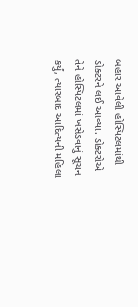બહાર આવેલી હોસ્પિટલમાંથી ડોક્ટરને લઈ આવ્યા. ડોક્ટરોએ તેને હોસ્પિટલમાં ખસેડવાનું સૂચન કર્યું, ત્યારબાદ આદિત્યની મહિલા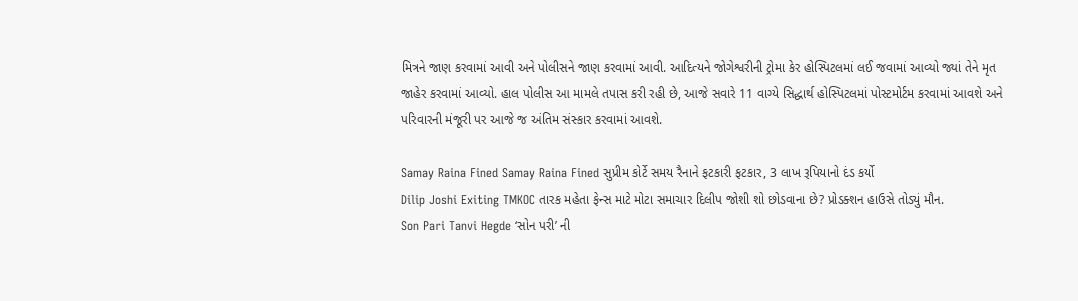મિત્રને જાણ કરવામાં આવી અને પોલીસને જાણ કરવામાં આવી. આદિત્યને જોગેશ્વરીની ટ્રોમા કેર હોસ્પિટલમાં લઈ જવામાં આવ્યો જ્યાં તેને મૃત જાહેર કરવામાં આવ્યો. હાલ પોલીસ આ મામલે તપાસ કરી રહી છે, આજે સવારે 11 વાગ્યે સિદ્ધાર્થ હોસ્પિટલમાં પોસ્ટમોર્ટમ કરવામાં આવશે અને પરિવારની મંજૂરી પર આજે જ અંતિમ સંસ્કાર કરવામાં આવશે.

Samay Raina Fined Samay Raina Fined સુપ્રીમ કોર્ટે સમય રૈનાને ફટકારી ફટકાર, 3 લાખ રૂપિયાનો દંડ કર્યો
Dilip Joshi Exiting TMKOC તારક મહેતા ફેન્સ માટે મોટા સમાચાર દિલીપ જોશી શો છોડવાના છે? પ્રોડક્શન હાઉસે તોડ્યું મૌન.
Son Pari Tanvi Hegde ‘સોન પરી’ ની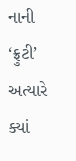નાની ‘ફ્રુટી’ અત્યારે ક્યાં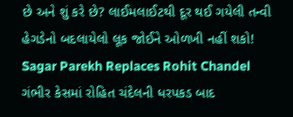છે અને શું કરે છે? લાઈમલાઈટથી દૂર થઈ ગયેલી તન્વી હેગડેનો બદલાયેલો લૂક જોઈને ઓળખી નહીં શકો!
Sagar Parekh Replaces Rohit Chandel ગંભીર કેસમાં રોહિત ચંદેલની ધરપકડ બાદ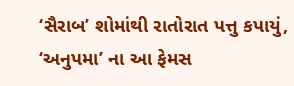‘સૈરાબ’ શોમાંથી રાતોરાત પત્તુ કપાયું, ‘અનુપમા’ ના આ ફેમસ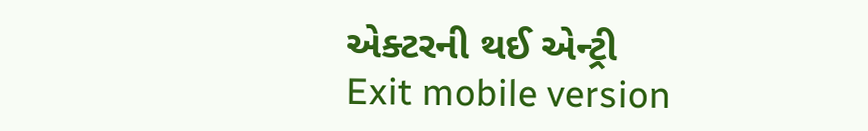એક્ટરની થઈ એન્ટ્રી
Exit mobile version